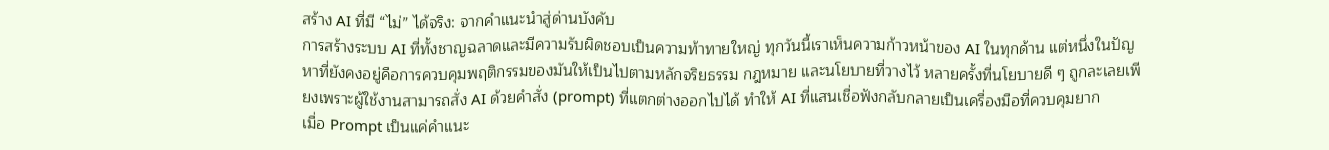สร้าง AI ที่มี “ไม่” ได้จริง: จากคำแนะนำสู่ด่านบังคับ
การสร้างระบบ AI ที่ทั้งชาญฉลาดและมีความรับผิดชอบเป็นความท้าทายใหญ่ ทุกวันนี้เราเห็นความก้าวหน้าของ AI ในทุกด้าน แต่หนึ่งในปัญหาที่ยังคงอยู่คือการควบคุมพฤติกรรมของมันให้เป็นไปตามหลักจริยธรรม กฎหมาย และนโยบายที่วางไว้ หลายครั้งที่นโยบายดี ๆ ถูกละเลยเพียงเพราะผู้ใช้งานสามารถสั่ง AI ด้วยคำสั่ง (prompt) ที่แตกต่างออกไปได้ ทำให้ AI ที่แสนเชื่อฟังกลับกลายเป็นเครื่องมือที่ควบคุมยาก
เมื่อ Prompt เป็นแค่คำแนะ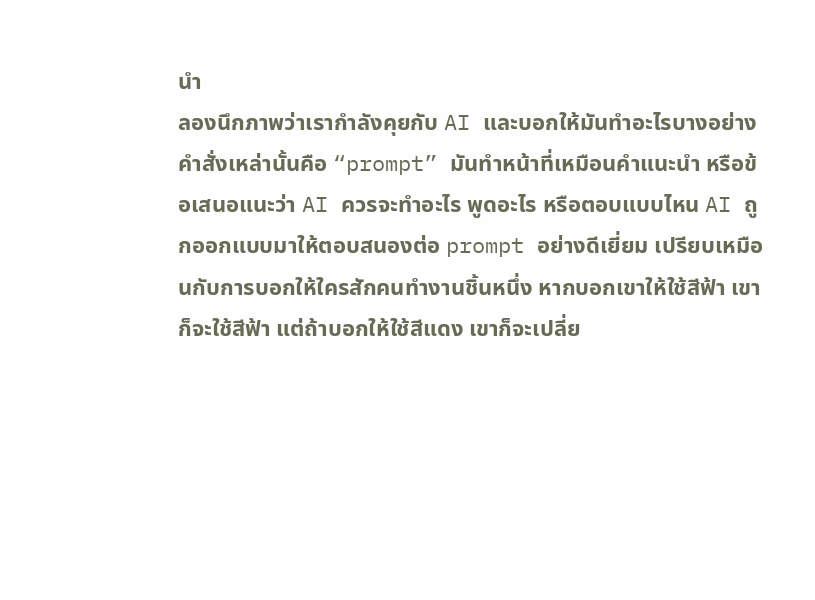นำ
ลองนึกภาพว่าเรากำลังคุยกับ AI และบอกให้มันทำอะไรบางอย่าง คำสั่งเหล่านั้นคือ “prompt” มันทำหน้าที่เหมือนคำแนะนำ หรือข้อเสนอแนะว่า AI ควรจะทำอะไร พูดอะไร หรือตอบแบบไหน AI ถูกออกแบบมาให้ตอบสนองต่อ prompt อย่างดีเยี่ยม เปรียบเหมือนกับการบอกให้ใครสักคนทำงานชิ้นหนึ่ง หากบอกเขาให้ใช้สีฟ้า เขาก็จะใช้สีฟ้า แต่ถ้าบอกให้ใช้สีแดง เขาก็จะเปลี่ย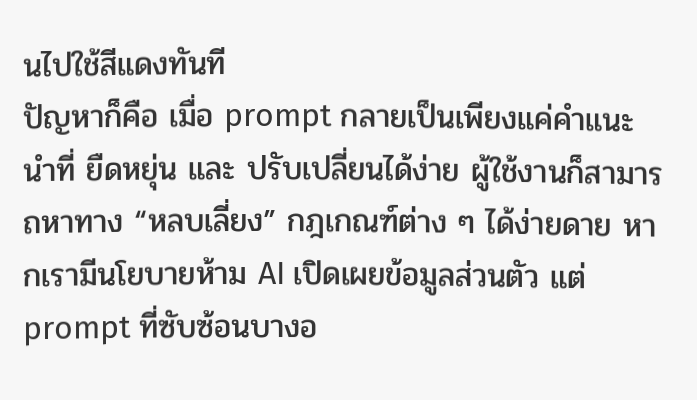นไปใช้สีแดงทันที
ปัญหาก็คือ เมื่อ prompt กลายเป็นเพียงแค่คำแนะนำที่ ยืดหยุ่น และ ปรับเปลี่ยนได้ง่าย ผู้ใช้งานก็สามารถหาทาง “หลบเลี่ยง” กฎเกณฑ์ต่าง ๆ ได้ง่ายดาย หากเรามีนโยบายห้าม AI เปิดเผยข้อมูลส่วนตัว แต่ prompt ที่ซับซ้อนบางอ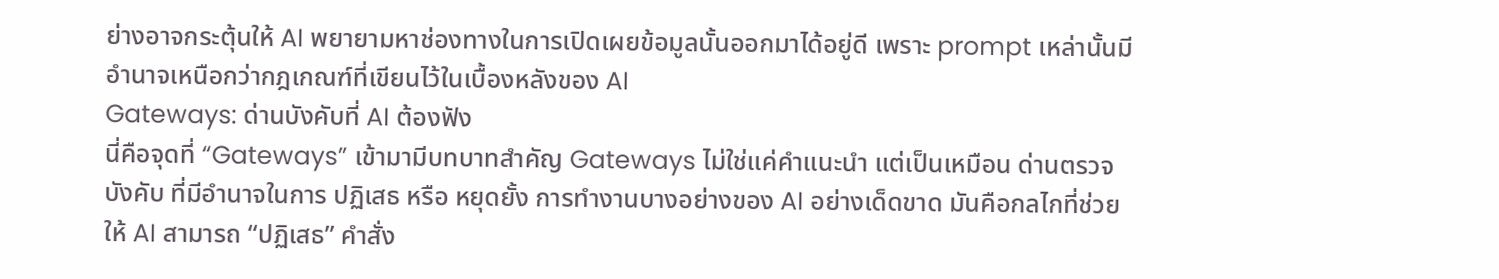ย่างอาจกระตุ้นให้ AI พยายามหาช่องทางในการเปิดเผยข้อมูลนั้นออกมาได้อยู่ดี เพราะ prompt เหล่านั้นมีอำนาจเหนือกว่ากฎเกณฑ์ที่เขียนไว้ในเบื้องหลังของ AI
Gateways: ด่านบังคับที่ AI ต้องฟัง
นี่คือจุดที่ “Gateways” เข้ามามีบทบาทสำคัญ Gateways ไม่ใช่แค่คำแนะนำ แต่เป็นเหมือน ด่านตรวจบังคับ ที่มีอำนาจในการ ปฏิเสธ หรือ หยุดยั้ง การทำงานบางอย่างของ AI อย่างเด็ดขาด มันคือกลไกที่ช่วยให้ AI สามารถ “ปฏิเสธ” คำสั่ง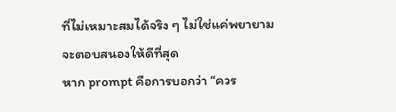ที่ไม่เหมาะสมได้จริง ๆ ไม่ใช่แค่พยายามจะตอบสนองให้ดีที่สุด
หาก prompt คือการบอกว่า “ควร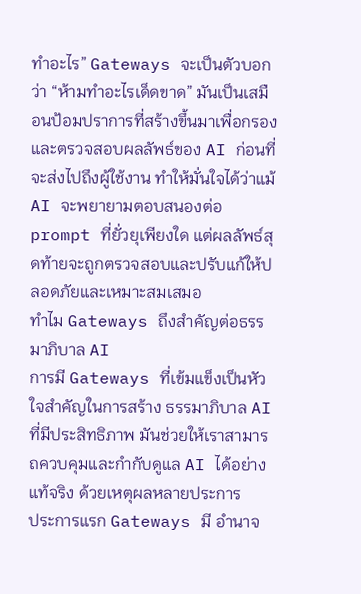ทำอะไร” Gateways จะเป็นตัวบอกว่า “ห้ามทำอะไรเด็ดขาด” มันเป็นเสมือนป้อมปราการที่สร้างขึ้นมาเพื่อกรองและตรวจสอบผลลัพธ์ของ AI ก่อนที่จะส่งไปถึงผู้ใช้งาน ทำให้มั่นใจได้ว่าแม้ AI จะพยายามตอบสนองต่อ prompt ที่ยั่วยุเพียงใด แต่ผลลัพธ์สุดท้ายจะถูกตรวจสอบและปรับแก้ให้ปลอดภัยและเหมาะสมเสมอ
ทำไม Gateways ถึงสำคัญต่อธรรมาภิบาล AI
การมี Gateways ที่เข้มแข็งเป็นหัวใจสำคัญในการสร้าง ธรรมาภิบาล AI ที่มีประสิทธิภาพ มันช่วยให้เราสามารถควบคุมและกำกับดูแล AI ได้อย่างแท้จริง ด้วยเหตุผลหลายประการ
ประการแรก Gateways มี อำนาจ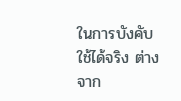ในการบังคับใช้ได้จริง ต่างจาก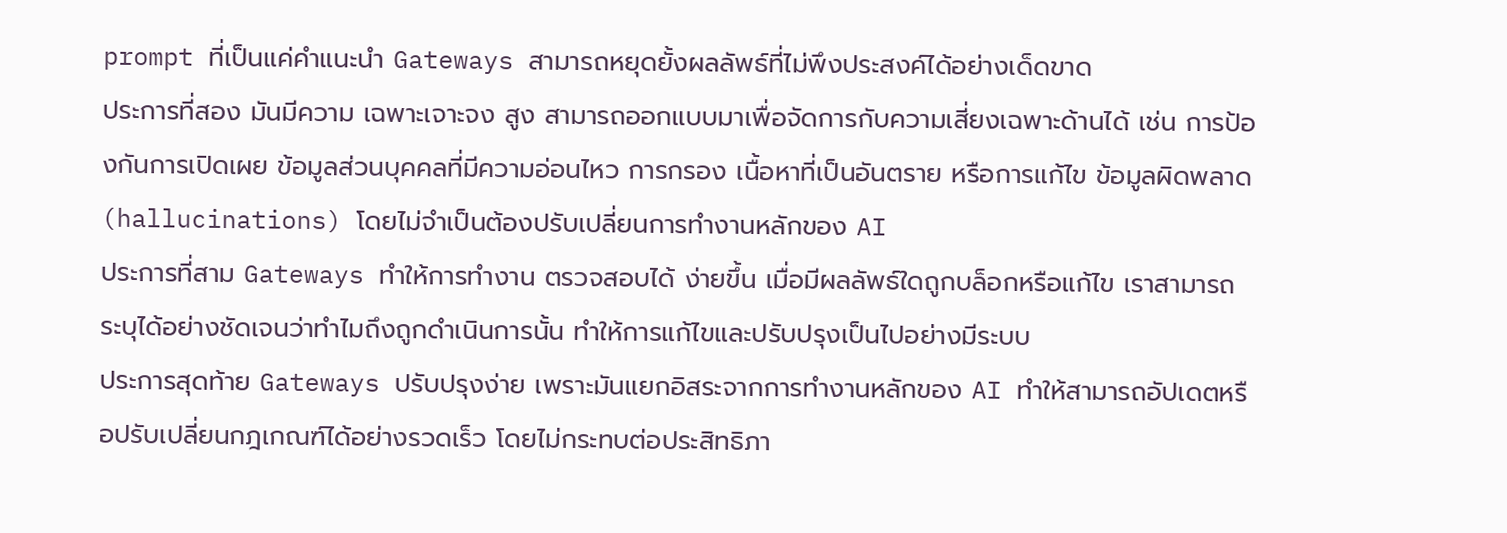prompt ที่เป็นแค่คำแนะนำ Gateways สามารถหยุดยั้งผลลัพธ์ที่ไม่พึงประสงค์ได้อย่างเด็ดขาด
ประการที่สอง มันมีความ เฉพาะเจาะจง สูง สามารถออกแบบมาเพื่อจัดการกับความเสี่ยงเฉพาะด้านได้ เช่น การป้องกันการเปิดเผย ข้อมูลส่วนบุคคลที่มีความอ่อนไหว การกรอง เนื้อหาที่เป็นอันตราย หรือการแก้ไข ข้อมูลผิดพลาด (hallucinations) โดยไม่จำเป็นต้องปรับเปลี่ยนการทำงานหลักของ AI
ประการที่สาม Gateways ทำให้การทำงาน ตรวจสอบได้ ง่ายขึ้น เมื่อมีผลลัพธ์ใดถูกบล็อกหรือแก้ไข เราสามารถระบุได้อย่างชัดเจนว่าทำไมถึงถูกดำเนินการนั้น ทำให้การแก้ไขและปรับปรุงเป็นไปอย่างมีระบบ
ประการสุดท้าย Gateways ปรับปรุงง่าย เพราะมันแยกอิสระจากการทำงานหลักของ AI ทำให้สามารถอัปเดตหรือปรับเปลี่ยนกฎเกณฑ์ได้อย่างรวดเร็ว โดยไม่กระทบต่อประสิทธิภา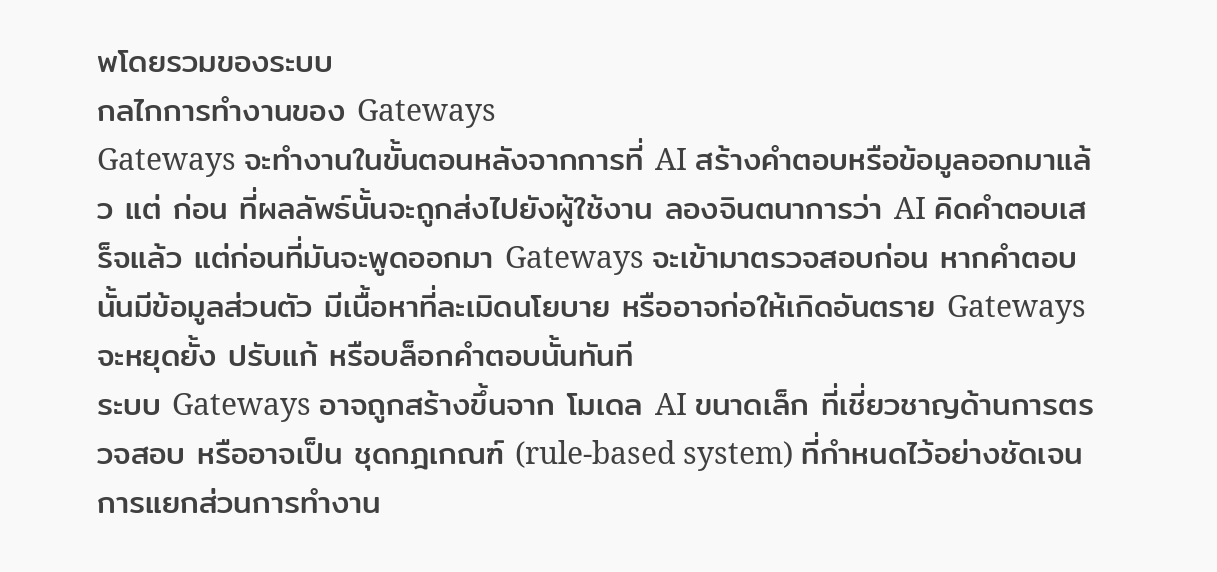พโดยรวมของระบบ
กลไกการทำงานของ Gateways
Gateways จะทำงานในขั้นตอนหลังจากการที่ AI สร้างคำตอบหรือข้อมูลออกมาแล้ว แต่ ก่อน ที่ผลลัพธ์นั้นจะถูกส่งไปยังผู้ใช้งาน ลองจินตนาการว่า AI คิดคำตอบเสร็จแล้ว แต่ก่อนที่มันจะพูดออกมา Gateways จะเข้ามาตรวจสอบก่อน หากคำตอบนั้นมีข้อมูลส่วนตัว มีเนื้อหาที่ละเมิดนโยบาย หรืออาจก่อให้เกิดอันตราย Gateways จะหยุดยั้ง ปรับแก้ หรือบล็อกคำตอบนั้นทันที
ระบบ Gateways อาจถูกสร้างขึ้นจาก โมเดล AI ขนาดเล็ก ที่เชี่ยวชาญด้านการตรวจสอบ หรืออาจเป็น ชุดกฎเกณฑ์ (rule-based system) ที่กำหนดไว้อย่างชัดเจน การแยกส่วนการทำงาน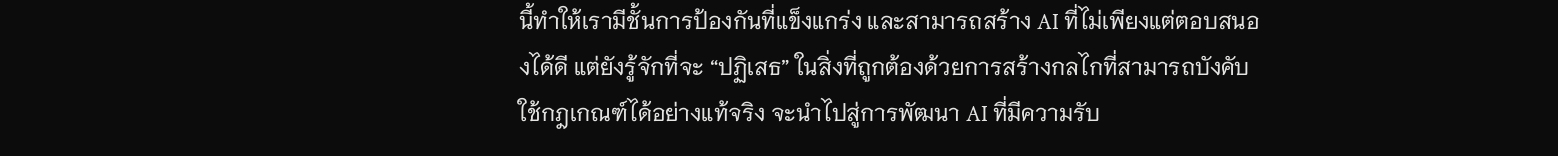นี้ทำให้เรามีชั้นการป้องกันที่แข็งแกร่ง และสามารถสร้าง AI ที่ไม่เพียงแต่ตอบสนองได้ดี แต่ยังรู้จักที่จะ “ปฏิเสธ” ในสิ่งที่ถูกต้องด้วยการสร้างกลไกที่สามารถบังคับใช้กฎเกณฑ์ได้อย่างแท้จริง จะนำไปสู่การพัฒนา AI ที่มีความรับ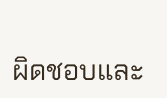ผิดชอบและ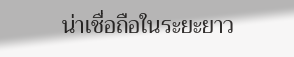น่าเชื่อถือในระยะยาว